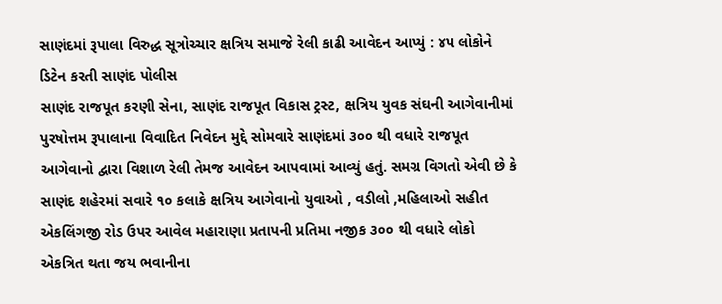સાણંદમાં રૂપાલા વિરુદ્ધ સૂત્રોચ્ચાર ક્ષત્રિય સમાજે રેલી કાઢી આવેદન આપ્યું : ૪૫ લોકોને ડિટેન કરતી સાણંદ પોલીસ
સાણંદ રાજપૂત કરણી સેના, સાણંદ રાજપૂત વિકાસ ટ્રસ્ટ, ક્ષત્રિય યુવક સંઘની આગેવાનીમાં પુરષોત્તમ રૂપાલાના વિવાદિત નિવેદન મુદ્દે સોમવારે સાણંદમાં ૩૦૦ થી વધારે રાજપૂત આગેવાનો દ્વારા વિશાળ રેલી તેમજ આવેદન આપવામાં આવ્યું હતું. સમગ્ર વિગતો એવી છે કે સાણંદ શહેરમાં સવારે ૧૦ કલાકે ક્ષત્રિય આગેવાનો યુવાઓ , વડીલો ,મહિલાઓ સહીત એકલિંગજી રોડ ઉપર આવેલ મહારાણા પ્રતાપની પ્રતિમા નજીક ૩૦૦ થી વધારે લોકો એકત્રિત થતા જય ભવાનીના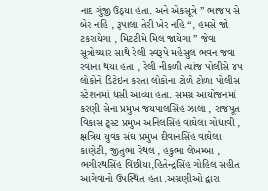નાદ ગુંજી ઉઠ્યા હતા. અને એકસૂત્રે ” ભાજપ સે બેર નહિ , રૂપાલા તેરી ખેર નહિ “, હમસે જો ટકરાયેગા , મિટટીમે મિલ જાયેગા ” જેવા સૂત્રોચ્ચાર સાથે રેલી સ્વરૂપે મહેસુલ ભવન જવા રવાના થયા હતા , રેલી નીકળી ત્યાંજ પોલીસે ૪૫ લોકોને ડિટેઇન કરતા લોકોના ટોળે ટોળા પોલીસ સ્ટેશનમાં ધસી આવ્યા હતા. સમગ્ર આયોજનમાં કરણી સેના પ્રમુખ જયપાલસિંહ ઝાલા , રાજપૂત વિકાસ ટ્ર્સ્ટ પ્રમુખ અનિલસિંહ વાઘેલા ગોધાવી , ક્ષત્રિય યુવક સંઘ પ્રમુખ દીવાનસિંહ વાઘેલા કાણેટી, જીતુભા રેથલ , હકુભા લેખમ્બા , ભગીરથસિંહ વિંછીયા,હિતેન્દ્રસિંહ ગોહિલ સહીત આગેવાનો ઉપસ્થિત હતા .અગ્રણીઓ દ્વારા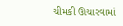ચીમકી ઊચારવામાં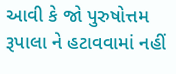આવી કે જો પુરુષોત્તમ રૂપાલા ને હટાવવામાં નહીં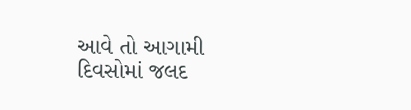આવે તો આગામી દિવસોમાં જલદ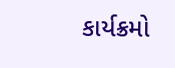કાર્યક્રમો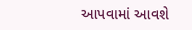આપવામાં આવશે